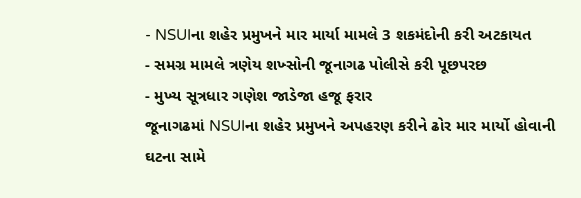- NSUIના શહેર પ્રમુખને માર માર્યા મામલે 3 શકમંદોની કરી અટકાયત
- સમગ્ર મામલે ત્રણેય શખ્સોની જૂનાગઢ પોલીસે કરી પૂછપરછ
- મુખ્ય સૂત્રધાર ગણેશ જાડેજા હજૂ ફરાર
જૂનાગઢમાં NSUIના શહેર પ્રમુખને અપહરણ કરીને ઢોર માર માર્યો હોવાની ઘટના સામે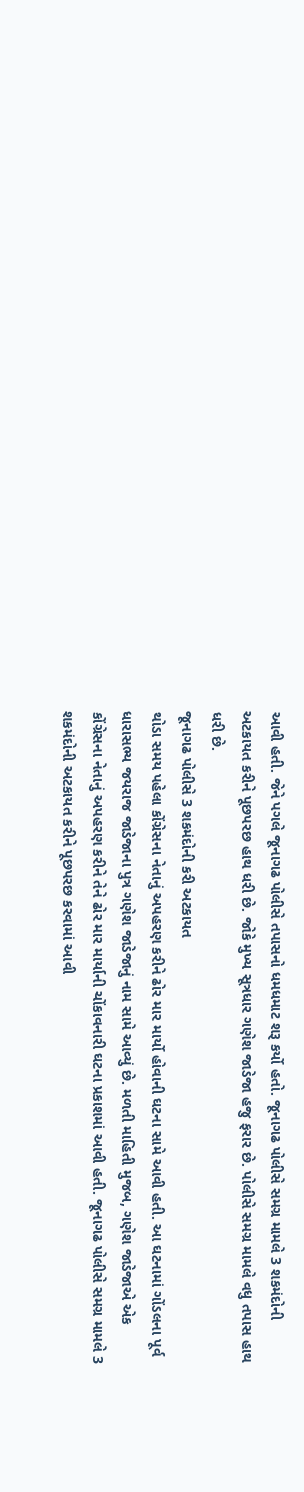આવી હતી. જેને પગલે જૂનાગઢ પોલીસે તપાસનો ધમધમાટ શરૂ કર્યો હતો. જૂનાગઢ પોલીસે સમગ્ર મામલે 3 શકમંદોની અટકાયત કરીને પૂછપરછ હાથ ધરી છે. જોકે મુખ્ય સૂત્રધાર ગણેશ જાડેજા હજુ ફરાર છે. પોલીસે સમગ્ર મામલે વધુ તપાસ હાથ ધરી છે.
જૂનાગઢ પોલીસે 3 શકમંદોની કરી અટકાયત
થોડા સમય પહેલા કોંગ્રેસના નેતાનું અપહરણ કરીને ઢોર માર માર્યો હોવાની ઘટના સામે આવી હતી. આ ઘટનામાં ગોંડલના પૂર્વ ધારાસભ્ય જયરાજ જાડેજાના પુત્ર ગણેશ જાડેજાનું નામ સામે આવ્યું છે. મળતી માહિતી મુજબ, ગણેશ જાડેજાએ એક કોંગ્રેસના નેતાનું અપહરણ કરીને તેને ઢોર માર માર્યાની ચોંકાવનારી ઘટના પ્રકાશમાં આવી હતી. જૂનાગઢ પોલીસે સમગ્ર મામલે 3 શકમંદોની અટકાયત કરીને પૂછપરછ કરવામાં આવી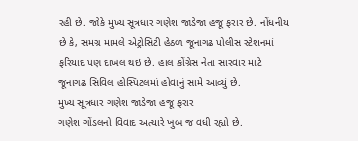રહી છે. જોકે મુખ્ય સૂત્રધાર ગણેશ જાડેજા હજૂ ફરાર છે. નોંધનીય છે કે, સમગ્ર મામલે એટ્રોસિટી હેઠળ જૂનાગઢ પોલીસ સ્ટેશનમાં ફરિયાદ પણ દાખલ થઇ છે. હાલ કોંગ્રેસ નેતા સારવાર માટે જૂનાગઢ સિવિલ હોસ્પિટલમાં હોવાનું સામે આવ્યું છે.
મુખ્ય સૂત્રધાર ગણેશ જાડેજા હજૂ ફરાર
ગણેશ ગોંડલનો વિવાદ અત્યારે ખુબ જ વધી રહ્યો છે.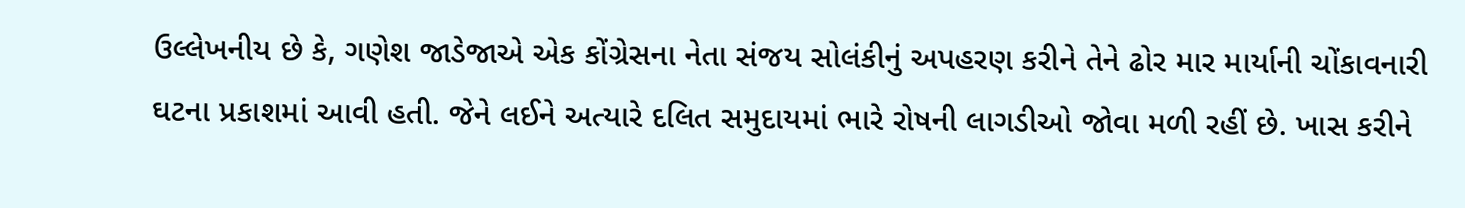ઉલ્લેખનીય છે કે, ગણેશ જાડેજાએ એક કોંગ્રેસના નેતા સંજય સોલંકીનું અપહરણ કરીને તેને ઢોર માર માર્યાની ચોંકાવનારી ઘટના પ્રકાશમાં આવી હતી. જેને લઈને અત્યારે દલિત સમુદાયમાં ભારે રોષની લાગડીઓ જોવા મળી રહીં છે. ખાસ કરીને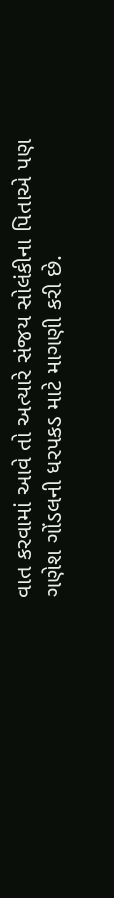વાત કરવામાં આવે તો અત્યારે સંજય સોલંકીના પિતાએ પણ ગણેશ ગોંડલની ધરપકડ માટે માગણી કરી છે.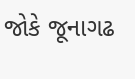જોકે જૂનાગઢ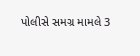પોલીસે સમગ્ર મામલે 3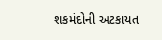શકમંદોની અટકાયત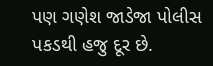પણ ગણેશ જાડેજા પોલીસ પકડથી હજુ દૂર છે.